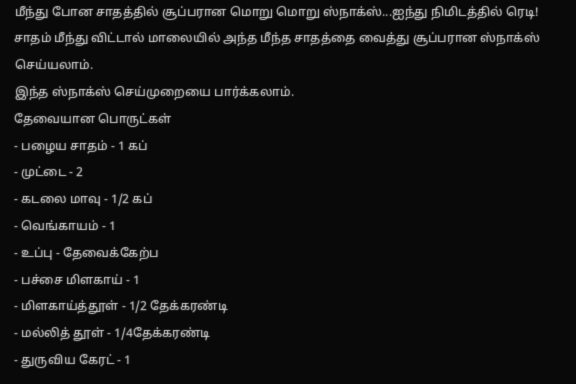மீந்து போன சாதத்தில் சூப்பரான மொறு மொறு ஸ்நாக்ஸ்...ஐந்து நிமிடத்தில் ரெடி!
சாதம் மீந்து விட்டால் மாலையில் அந்த மீந்த சாதத்தை வைத்து சூப்பரான ஸ்நாக்ஸ் செய்யலாம்.
இந்த ஸ்நாக்ஸ் செய்முறையை பார்க்கலாம்.
தேவையான பொருட்கள்
- பழைய சாதம் - 1 கப்
- முட்டை - 2
- கடலை மாவு - 1/2 கப்
- வெங்காயம் - 1
- உப்பு - தேவைக்கேற்ப
- பச்சை மிளகாய் - 1
- மிளகாய்த்தூள் - 1/2 தேக்கரண்டி
- மல்லித் தூள் - 1/4தேக்கரண்டி
- துருவிய கேரட் - 1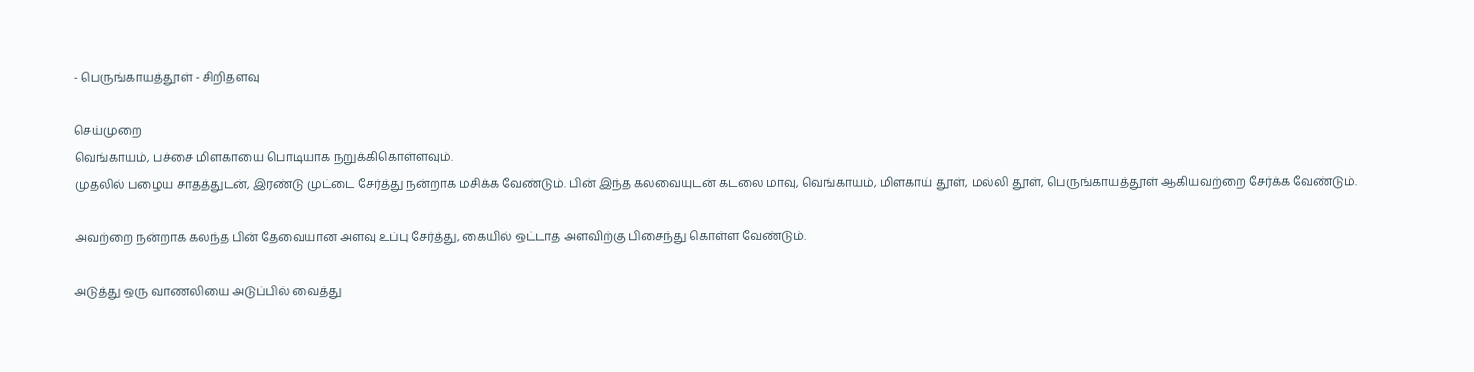- பெருங்காயத்தூள் - சிறிதளவு

செய்முறை
வெங்காயம், பச்சை மிளகாயை பொடியாக நறுக்கிகொள்ளவும்.
முதலில் பழைய சாதத்துடன், இரண்டு முட்டை சேர்த்து நன்றாக மசிக்க வேண்டும். பின் இந்த கலவையுடன் கடலை மாவு, வெங்காயம், மிளகாய் தூள், மல்லி தூள், பெருங்காயத்தூள் ஆகியவற்றை சேர்க்க வேண்டும்.

அவற்றை நன்றாக கலந்த பின் தேவையான அளவு உப்பு சேர்த்து, கையில் ஒட்டாத அளவிற்கு பிசைந்து கொள்ள வேண்டும்.

அடுத்து ஒரு வாணலியை அடுப்பில் வைத்து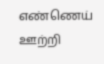எண்ணெய் ஊற்றி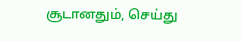சூடானதும், செய்து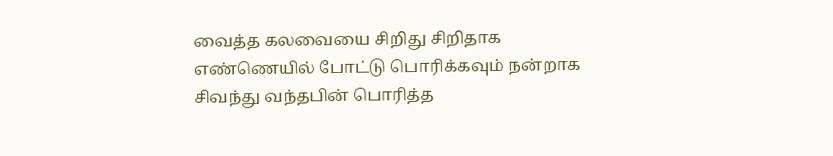வைத்த கலவையை சிறிது சிறிதாக எண்ணெயில் போட்டு பொரிக்கவும் நன்றாக சிவந்து வந்தபின் பொரித்த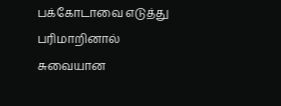பக்கோடாவை எடுத்து பரிமாறினால் சுவையான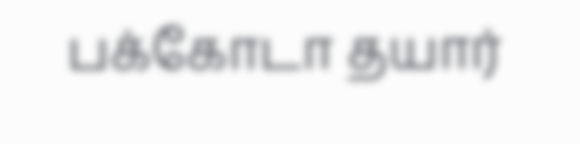பக்கோடா தயார்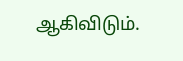ஆகிவிடும்.